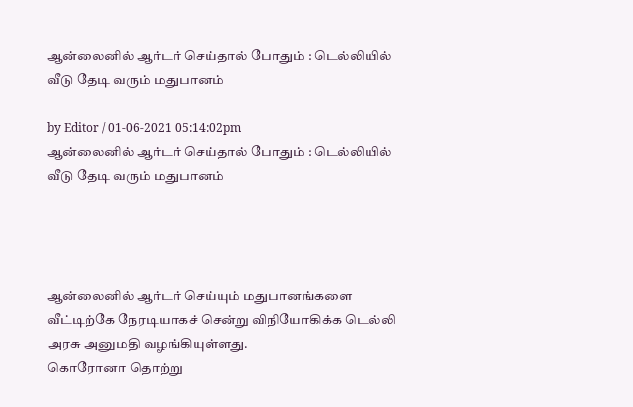ஆன்லைனில் ஆர்டர் செய்தால் போதும் : டெல்லியில் வீடு தேடி வரும் மதுபானம்

by Editor / 01-06-2021 05:14:02pm
ஆன்லைனில் ஆர்டர் செய்தால் போதும் : டெல்லியில் வீடு தேடி வரும் மதுபானம்




ஆன்லைனில் ஆர்டர் செய்யும் மதுபானங்களை வீட்டிற்கே நேரடியாகச் சென்று விநியோகிக்க டெல்லி அரசு அனுமதி வழங்கியுள்ளது.
கொரோனா தொற்று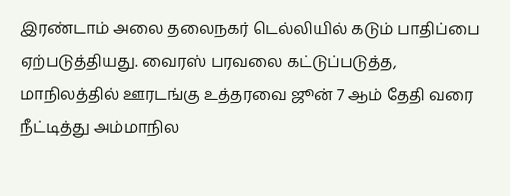இரண்டாம் அலை தலைநகர் டெல்லியில் கடும் பாதிப்பை ஏற்படுத்தியது. வைரஸ் பரவலை கட்டுப்படுத்த, மாநிலத்தில் ஊரடங்கு உத்தரவை ஜூன் 7 ஆம் தேதி வரை நீட்டித்து அம்மாநில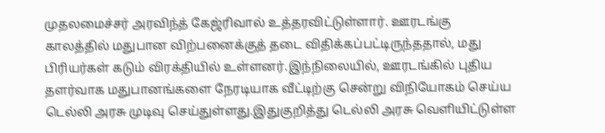முதலமைச்சர் அரவிந்த் கேஜ்ரிவால் உத்தரவிட்டுள்ளார். ஊரடங்கு காலத்தில் மதுபான விற்பனைக்குத் தடை விதிக்கப்பட்டிருந்ததால், மது பிரியர்கள் கடும் விரக்தியில் உள்ளனர்.இந்நிலையில், ஊரடங்கில் புதிய தளர்வாக மதுபானங்களை நேரடியாக வீட்டிற்கு சென்று விநியோகம் செய்ய டெல்லி அரசு முடிவு செய்துள்ளது.இதுகுறித்து டெல்லி அரசு வெளியிட்டுள்ள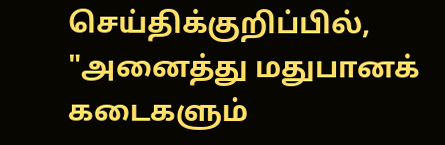செய்திக்குறிப்பில், "அனைத்து மதுபானக் கடைகளும்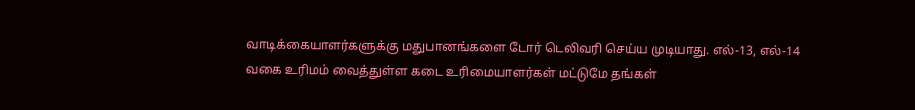வாடிக்கையாளர்களுக்கு மதுபானங்களை டோர் டெலிவரி செய்ய முடியாது. எல்-13, எல்-14 வகை உரிமம் வைத்துள்ள கடை உரிமையாளர்கள் மட்டுமே தங்கள்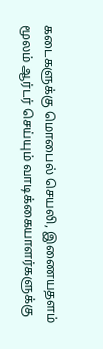கடைகளுக்கு மொபைல் செயலி, இணையதளம் மூலம் ஆர்டர் செய்யும் வாடிக்கையாளர்களுக்கு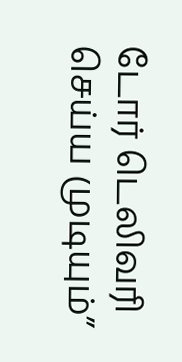டோர் டெலிவரி செய்ய முடியும்”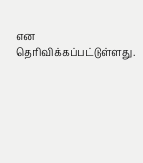என தெரிவிக்கப்பட்டுள்ளது.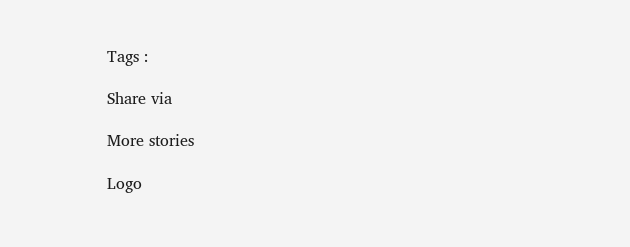Tags :

Share via

More stories

Logo